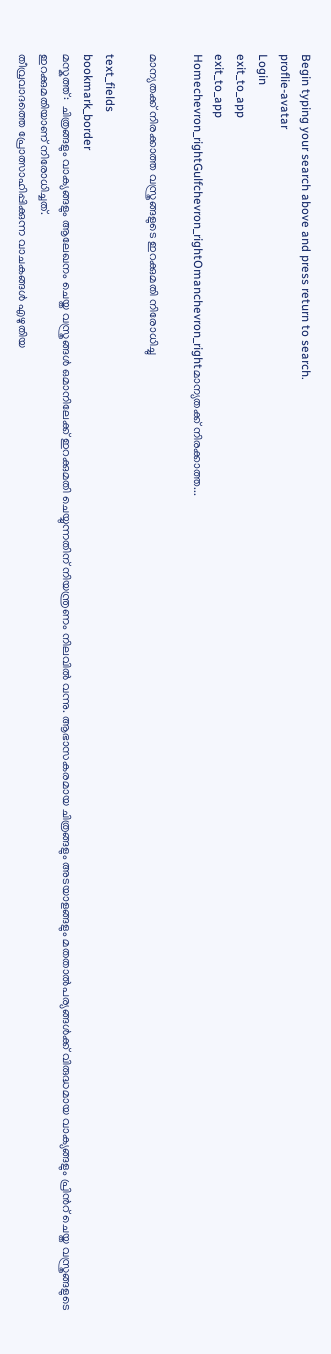Begin typing your search above and press return to search.
proflie-avatar
Login
exit_to_app
exit_to_app
Homechevron_rightGulfchevron_rightOmanchevron_rightമാന്യതക്ക് നിരക്കാത്ത...

മാന്യതക്ക് നിരക്കാത്ത വസ്ത്രങ്ങളുടെ ഇറക്കുമതി നിരോധിച്ചു

text_fields
bookmark_border
മസ്കത്ത്:  ചിത്രങ്ങളും വാക്യങ്ങളും ആലേഖനം ചെയ്ത വസ്ത്രങ്ങള്‍ ഒമാനിലേക്ക് ഇറക്കുമതി ചെയ്യുന്നതിന് നിയന്ത്രണം നിലവില്‍ വന്നു. ആഭാസകരമായ ചിത്രങ്ങളും അടയാളങ്ങളും മതതാല്‍പര്യങ്ങള്‍ക്ക് വിരുദ്ധമായ വാക്യങ്ങളും പ്രിന്‍റ് ചെയ്ത വസ്ത്രങ്ങളുടെ ഇറക്കുമതിയാണ് നിരോധിച്ചത്.
തീവ്രവാദത്തെ പ്രോത്സാഹിപ്പിക്കുന്ന വാചകങ്ങള്‍ എഴുതിയ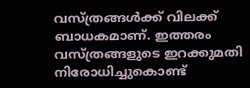വസ്ത്രങ്ങള്‍ക്ക് വിലക്ക് ബാധകമാണ്. ഇത്തരം വസ്ത്രങ്ങളുടെ ഇറക്കുമതി നിരോധിച്ചുകൊണ്ട്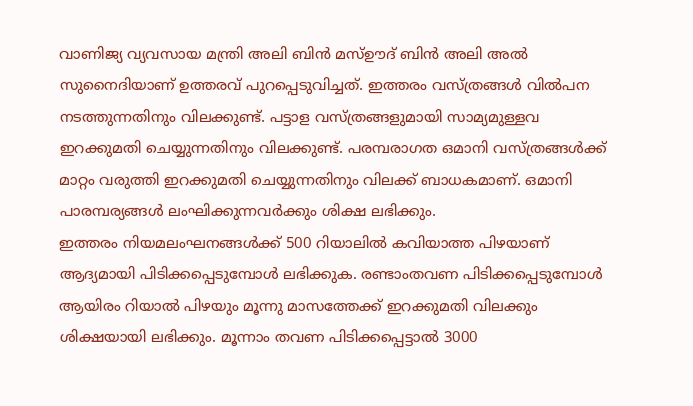വാണിജ്യ വ്യവസായ മന്ത്രി അലി ബിന്‍ മസ്ഊദ് ബിന്‍ അലി അല്‍ സുനൈദിയാണ് ഉത്തരവ് പുറപ്പെടുവിച്ചത്. ഇത്തരം വസ്ത്രങ്ങള്‍ വില്‍പന നടത്തുന്നതിനും വിലക്കുണ്ട്. പട്ടാള വസ്ത്രങ്ങളുമായി സാമ്യമുള്ളവ ഇറക്കുമതി ചെയ്യുന്നതിനും വിലക്കുണ്ട്. പരമ്പരാഗത ഒമാനി വസ്ത്രങ്ങള്‍ക്ക് മാറ്റം വരുത്തി ഇറക്കുമതി ചെയ്യുന്നതിനും വിലക്ക് ബാധകമാണ്. ഒമാനി പാരമ്പര്യങ്ങള്‍ ലംഘിക്കുന്നവര്‍ക്കും ശിക്ഷ ലഭിക്കും.
ഇത്തരം നിയമലംഘനങ്ങള്‍ക്ക് 500 റിയാലില്‍ കവിയാത്ത പിഴയാണ് ആദ്യമായി പിടിക്കപ്പെടുമ്പോള്‍ ലഭിക്കുക. രണ്ടാംതവണ പിടിക്കപ്പെടുമ്പോള്‍ ആയിരം റിയാല്‍ പിഴയും മൂന്നു മാസത്തേക്ക് ഇറക്കുമതി വിലക്കും ശിക്ഷയായി ലഭിക്കും. മൂന്നാം തവണ പിടിക്കപ്പെട്ടാല്‍ 3000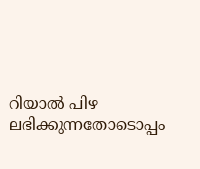റിയാല്‍ പിഴ ലഭിക്കുന്നതോടൊപ്പം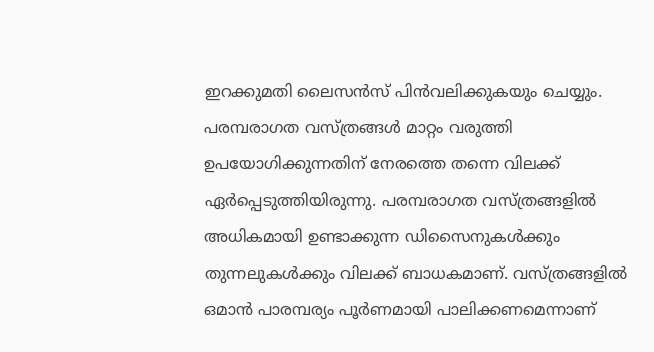ഇറക്കുമതി ലൈസന്‍സ് പിന്‍വലിക്കുകയും ചെയ്യും. പരമ്പരാഗത വസ്ത്രങ്ങള്‍ മാറ്റം വരുത്തി ഉപയോഗിക്കുന്നതിന് നേരത്തെ തന്നെ വിലക്ക് ഏര്‍പ്പെടുത്തിയിരുന്നു. പരമ്പരാഗത വസ്ത്രങ്ങളില്‍ അധികമായി ഉണ്ടാക്കുന്ന ഡിസൈനുകള്‍ക്കും തുന്നലുകള്‍ക്കും വിലക്ക് ബാധകമാണ്. വസ്ത്രങ്ങളില്‍ ഒമാന്‍ പാരമ്പര്യം പൂര്‍ണമായി പാലിക്കണമെന്നാണ്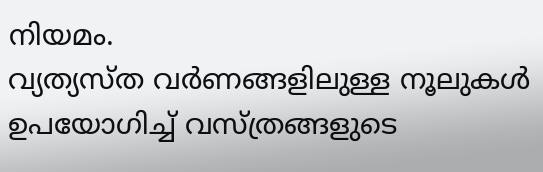നിയമം.
വ്യത്യസ്ത വര്‍ണങ്ങളിലുള്ള നൂലുകള്‍ ഉപയോഗിച്ച് വസ്ത്രങ്ങളുടെ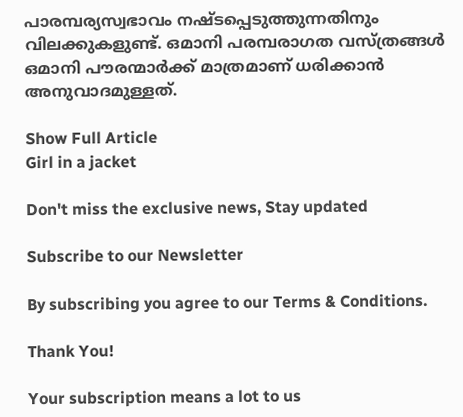പാരമ്പര്യസ്വഭാവം നഷ്ടപ്പെടുത്തുന്നതിനും വിലക്കുകളുണ്ട്. ഒമാനി പരമ്പരാഗത വസ്ത്രങ്ങള്‍ ഒമാനി പൗരന്മാര്‍ക്ക് മാത്രമാണ് ധരിക്കാന്‍ അനുവാദമുള്ളത്.

Show Full Article
Girl in a jacket

Don't miss the exclusive news, Stay updated

Subscribe to our Newsletter

By subscribing you agree to our Terms & Conditions.

Thank You!

Your subscription means a lot to us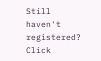Still haven't registered? Click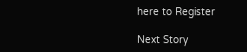here to Register

Next Story